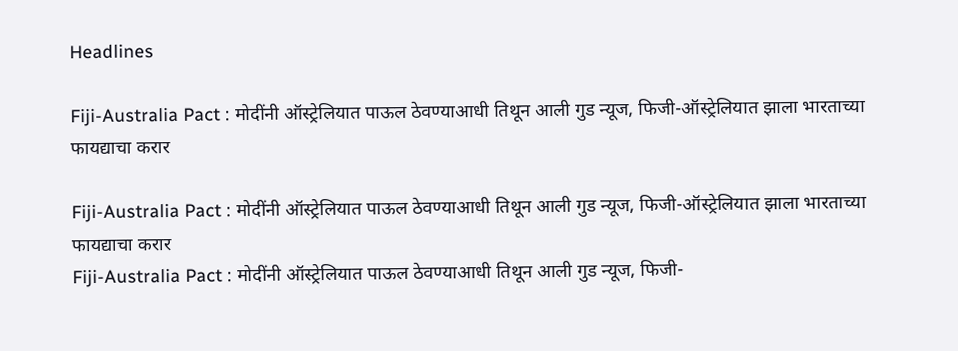Headlines

Fiji-Australia Pact : मोदींनी ऑस्ट्रेलियात पाऊल ठेवण्याआधी तिथून आली गुड न्यूज, फिजी-ऑस्ट्रेलियात झाला भारताच्या फायद्याचा करार

Fiji-Australia Pact : मोदींनी ऑस्ट्रेलियात पाऊल ठेवण्याआधी तिथून आली गुड न्यूज, फिजी-ऑस्ट्रेलियात झाला भारताच्या फायद्याचा करार
Fiji-Australia Pact : मोदींनी ऑस्ट्रेलियात पाऊल ठेवण्याआधी तिथून आली गुड न्यूज, फिजी-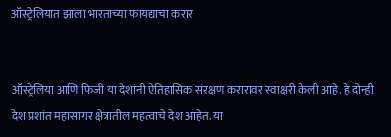ऑस्ट्रेलियात झाला भारताच्या फायद्याचा करार


ऑस्ट्रेलिया आणि फिजी या देशांनी ऐतिहासिक संरक्षण करारावर स्वाक्षरी केली आहे. हे दोन्ही देश प्रशांत महासागर क्षेत्रातील महत्वाचे देश आहेत. या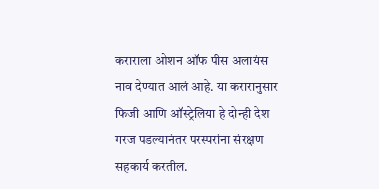कराराला ओशन ऑफ पीस अलायंस नाव देण्यात आलं आहे. या करारानुसार फिजी आणि ऑस्ट्रेलिया हे दोन्ही देश गरज पडल्यानंतर परस्परांना संरक्षण सहकार्य करतील.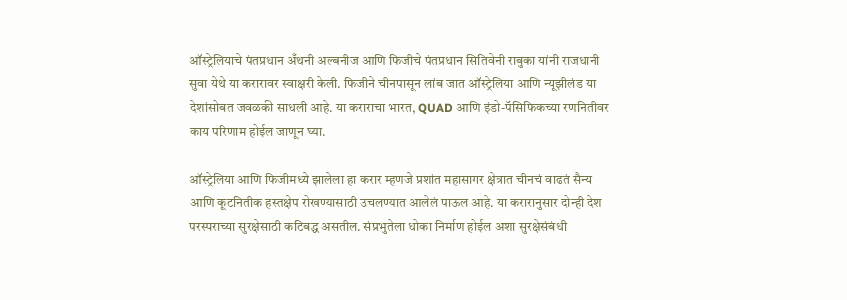ऑस्ट्रेलियाचे पंतप्रधान अँथनी अल्बनीज आणि फिजीचे पंतप्रधान सितिवेनी राबुका यांनी राजधानी सुवा येथे या करारावर स्वाक्षरी केली. फिजीने चीनपासून लांब जात ऑस्ट्रेलिया आणि न्यूझीलंड या देशांसोबत जवळकी साधली आहे. या कराराचा भारत, QUAD आणि इंडो-पॅसिफिकच्या रणनितीवर काय परिणाम होईल जाणून घ्या.

ऑस्ट्रेलिया आणि फिजीमध्ये झालेला हा करार म्हणजे प्रशांत महासागर क्षेत्रात चीनचं वाढतं सैन्य आणि कूटनितीक हस्तक्षेप रोखण्यासाठी उचलण्यात आलेलं पाऊल आहे. या करारानुसार दोन्ही देश परस्पराच्या सुरक्षेसाठी कटिबद्ध असतील. संप्रभुतेला धोका निर्माण होईल अशा सुरक्षेसंबंधी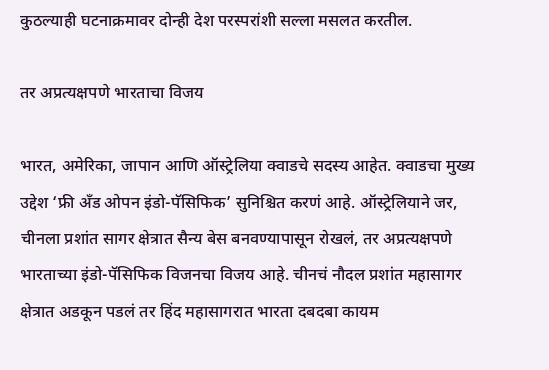कुठल्याही घटनाक्रमावर दोन्ही देश परस्परांशी सल्ला मसलत करतील.

तर अप्रत्यक्षपणे भारताचा विजय

भारत, अमेरिका, जापान आणि ऑस्ट्रेलिया क्वाडचे सदस्य आहेत. क्वाडचा मुख्य उद्देश ‘फ्री अँड ओपन इंडो-पॅसिफिक’ सुनिश्चित करणं आहे. ऑस्ट्रेलियाने जर, चीनला प्रशांत सागर क्षेत्रात सैन्य बेस बनवण्यापासून रोखलं, तर अप्रत्यक्षपणे भारताच्या इंडो-पॅसिफिक विजनचा विजय आहे. चीनचं नौदल प्रशांत महासागर क्षेत्रात अडकून पडलं तर हिंद महासागरात भारता दबदबा कायम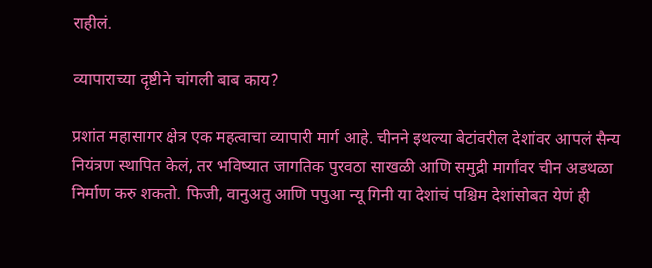राहीलं.

व्यापाराच्या दृष्टीने चांगली बाब काय?

प्रशांत महासागर क्षेत्र एक महत्वाचा व्यापारी मार्ग आहे. चीनने इथल्या बेटांवरील देशांवर आपलं सैन्य नियंत्रण स्थापित केलं, तर भविष्यात जागतिक पुरवठा साखळी आणि समुद्री मार्गांवर चीन अडथळा निर्माण करु शकतो. फिजी, वानुअतु आणि पपुआ न्यू गिनी या देशांचं पश्चिम देशांसोबत येणं ही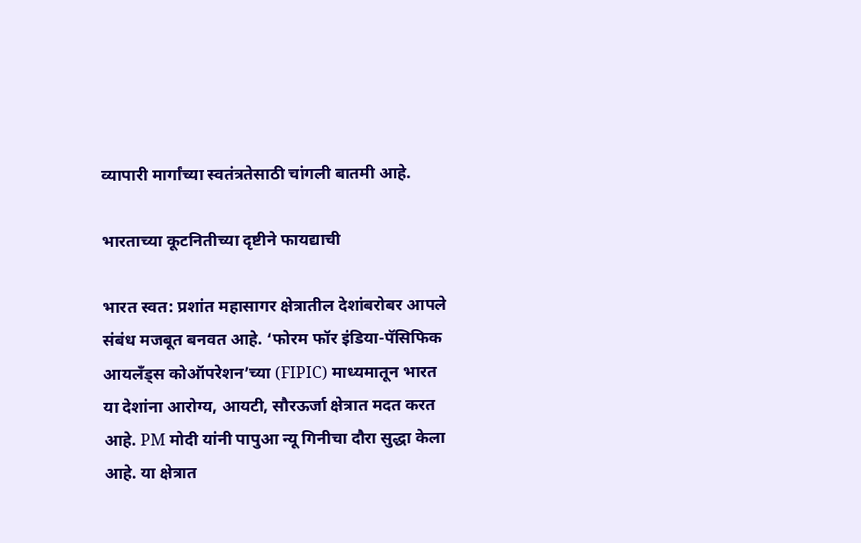व्यापारी मार्गांच्या स्वतंत्रतेसाठी चांगली बातमी आहे.

भारताच्या कूटनितीच्या दृष्टीने फायद्याची

भारत स्वत: प्रशांत महासागर क्षेत्रातील देशांबरोबर आपले संबंध मजबूत बनवत आहे. ‘फोरम फॉर इंडिया-पॅसिफिक आयलँड्स कोऑपरेशन’च्या (FIPIC) माध्यमातून भारत या देशांना आरोग्य, आयटी, सौरऊर्जा क्षेत्रात मदत करत आहे. PM मोदी यांनी पापुआ न्यू गिनीचा दौरा सुद्धा केला आहे. या क्षेत्रात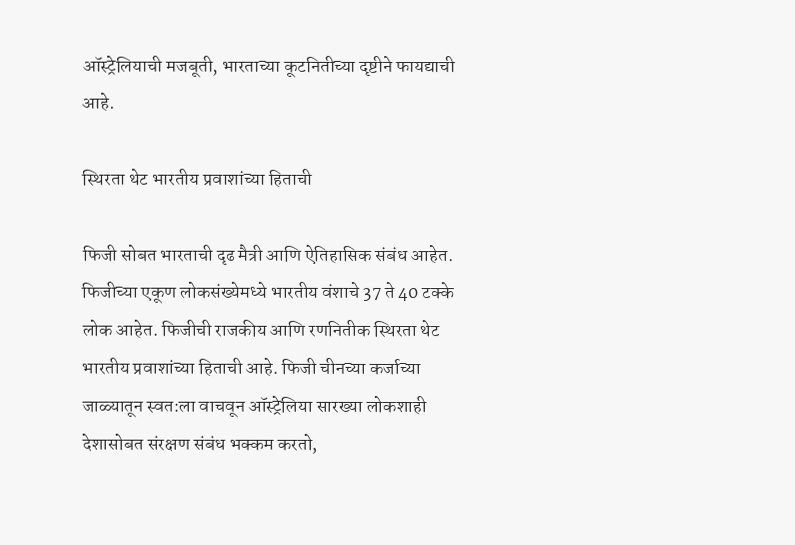ऑस्ट्रेलियाची मजबूती, भारताच्या कूटनितीच्या दृष्टीने फायद्याची आहे.

स्थिरता थेट भारतीय प्रवाशांच्या हिताची

फिजी सोबत भारताची दृढ मैत्री आणि ऐतिहासिक संबंध आहेत. फिजीच्या एकूण लोकसंख्येमध्ये भारतीय वंशाचे 37 ते 40 टक्के लोक आहेत. फिजीची राजकीय आणि रणनितीक स्थिरता थेट भारतीय प्रवाशांच्या हिताची आहे. फिजी चीनच्या कर्जाच्या जाळ्यातून स्वत:ला वाचवून ऑस्ट्रेलिया सारख्या लोकशाही देशासोबत संरक्षण संबंध भक्कम करतो,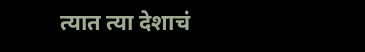त्यात त्या देशाचं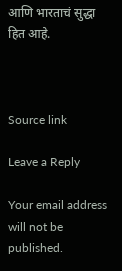आणि भारताचं सुद्धा हित आहे.



Source link

Leave a Reply

Your email address will not be published.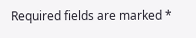Required fields are marked *